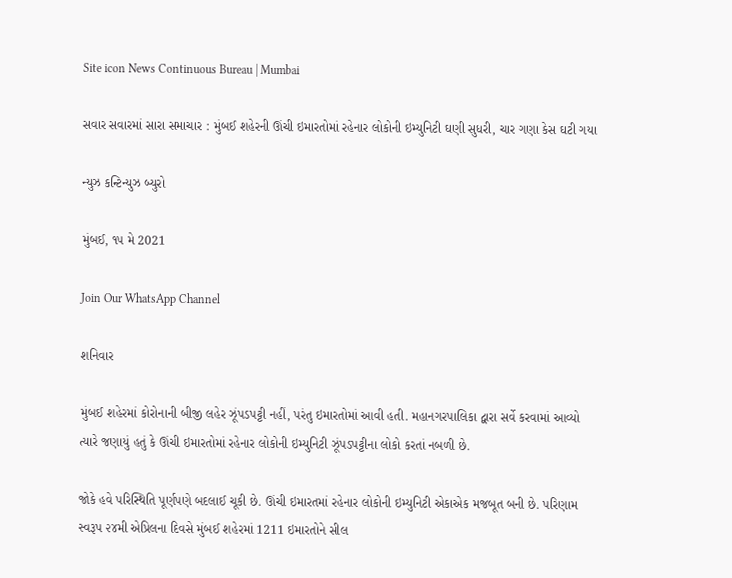Site icon News Continuous Bureau | Mumbai

સવાર સવારમાં સારા સમાચાર : મુંબઈ શહેરની ઊંચી ઇમારતોમાં રહેનાર લોકોની ઇમ્યુનિટી ઘણી સુધરી, ચાર ગણા કેસ ઘટી ગયા

ન્યુઝ કન્ટિન્યુઝ બ્યુરો

મુંબઈ, ૧૫ મે 2021

Join Our WhatsApp Channel

શનિવાર

મુંબઈ શહેરમાં કોરોનાની બીજી લહેર ઝૂંપડપટ્ટી નહીં, પરંતુ ઇમારતોમાં આવી હતી. મહાનગરપાલિકા દ્વારા સર્વે કરવામાં આવ્યો ત્યારે જણાયું હતું કે ઊંચી ઇમારતોમાં રહેનાર લોકોની ઇમ્યુનિટી ઝૂંપડપટ્ટીના લોકો કરતાં નબળી છે.

જોકે હવે પરિસ્થિતિ પૂર્ણપણે બદલાઈ ચૂકી છે. ઊંચી ઇમારતમાં રહેનાર લોકોની ઇમ્યુનિટી એકાએક મજબૂત બની છે. પરિણામ સ્વરૂપ ૨૪મી એપ્રિલના દિવસે મુંબઈ શહેરમાં 1211 ઇમારતોને સીલ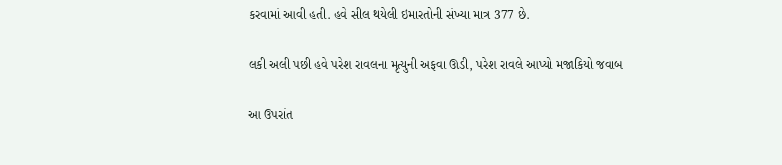કરવામાં આવી હતી. હવે સીલ થયેલી ઇમારતોની સંખ્યા માત્ર 377 છે.

લકી અલી પછી હવે પરેશ રાવલના મૃત્યુની અફવા ઊડી, પરેશ રાવલે આપ્યો મજાકિયો જવાબ

આ ઉપરાંત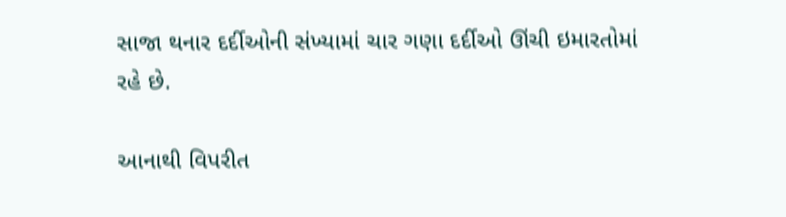સાજા થનાર દર્દીઓની સંખ્યામાં ચાર ગણા દર્દીઓ ઊંચી ઇમારતોમાં રહે છે.

આનાથી વિપરીત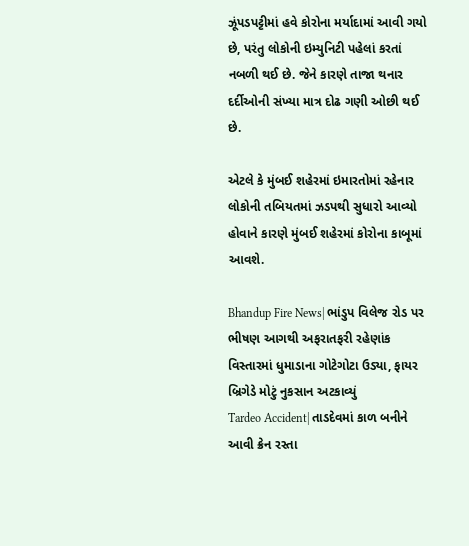ઝૂંપડપટ્ટીમાં હવે કોરોના મર્યાદામાં આવી ગયો છે, પરંતુ લોકોની ઇમ્યુનિટી પહેલાં કરતાં નબળી થઈ છે. જેને કારણે તાજા થનાર દર્દીઓની સંખ્યા માત્ર દોઢ ગણી ઓછી થઈ છે.

એટલે કે મુંબઈ શહેરમાં ઇમારતોમાં રહેનાર લોકોની તબિયતમાં ઝડપથી સુધારો આવ્યો હોવાને કારણે મુંબઈ શહેરમાં કોરોના કાબૂમાં આવશે.

Bhandup Fire News| ભાંડુપ વિલેજ રોડ પર ભીષણ આગથી અફરાતફરી રહેણાંક વિસ્તારમાં ધુમાડાના ગોટેગોટા ઉડ્યા, ફાયર બ્રિગેડે મોટું નુકસાન અટકાવ્યું
Tardeo Accident| તાડદેવમાં કાળ બનીને આવી ક્રેન રસ્તા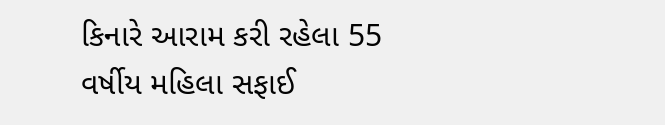કિનારે આરામ કરી રહેલા 55 વર્ષીય મહિલા સફાઈ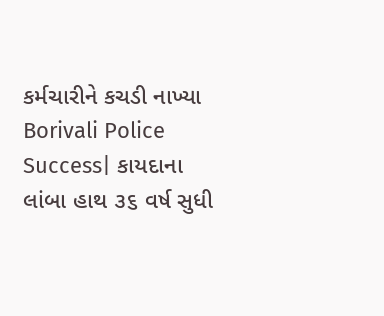કર્મચારીને કચડી નાખ્યા
Borivali Police Success| કાયદાના લાંબા હાથ ૩૬ વર્ષ સુધી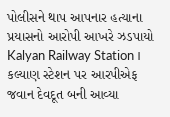પોલીસને થાપ આપનાર હત્યાના પ્રયાસનો આરોપી આખરે ઝડપાયો
Kalyan Railway Station। કલ્યાણ સ્ટેશન પર આરપીએફ જવાન દેવદૂત બની આવ્યા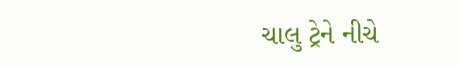ચાલુ ટ્રેને નીચે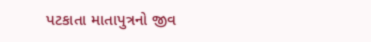પટકાતા માતાપુત્રનો જીવ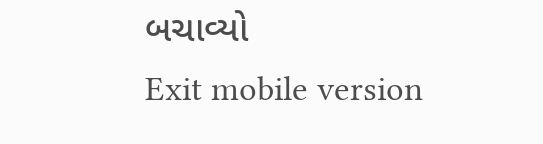બચાવ્યો
Exit mobile version